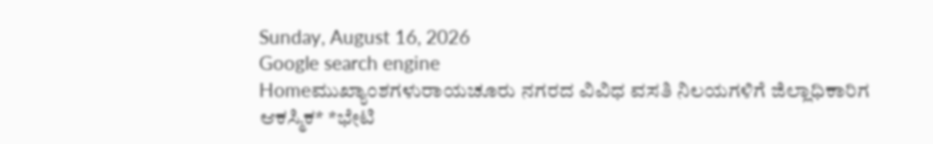Sunday, August 16, 2026
Google search engine
Homeಮುಖ್ಯಾಂಶಗಳುರಾಯಚೂರು ನಗರದ ವಿವಿಧ ವಸತಿ ನಿಲಯಗಳಿಗೆ ಜಿಲ್ಲಾಧಿಕಾರಿಗ ಆಕಸ್ಮಿಕ* *ಭೇಟಿ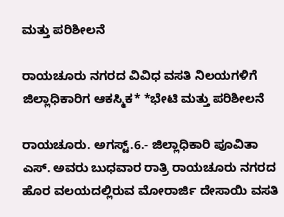ಮತ್ತು ಪರಿಶೀಲನೆ

ರಾಯಚೂರು ನಗರದ ವಿವಿಧ ವಸತಿ ನಿಲಯಗಳಿಗೆ ಜಿಲ್ಲಾಧಿಕಾರಿಗ ಆಕಸ್ಮಿಕ* *ಭೇಟಿ ಮತ್ತು ಪರಿಶೀಲನೆ

ರಾಯಚೂರು. ಅಗಸ್ಟ್.6.- ಜಿಲ್ಲಾಧಿಕಾರಿ ಪೂವಿತಾ ಎಸ್. ಅವರು ಬುಧವಾರ ರಾತ್ರಿ ರಾಯಚೂರು ನಗರದ ಹೊರ ವಲಯದಲ್ಲಿರುವ ಮೋರಾರ್ಜಿ ದೇಸಾಯಿ ವಸತಿ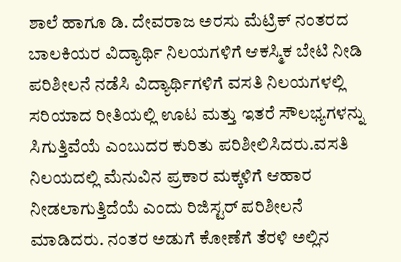ಶಾಲೆ ಹಾಗೂ ಡಿ. ದೇವರಾಜ ಅರಸು ಮೆಟ್ರಿಕ್ ನಂತರದ ಬಾಲಕಿಯರ ವಿದ್ಯಾರ್ಥಿ ನಿಲಯಗಳಿಗೆ ಆಕಸ್ಮಿಕ ‌ಬೇಟಿ ನೀಡಿ ಪರಿಶೀಲನೆ ನಡೆಸಿ ವಿದ್ಯಾರ್ಥಿಗಳಿಗೆ ವಸತಿ ನಿಲಯಗಳಲ್ಲಿ ಸರಿಯಾದ ರೀತಿಯಲ್ಲಿ ಊಟ ಮತ್ತು ಇತರೆ ಸೌಲಭ್ಯಗಳನ್ನು ಸಿಗುತ್ತಿವೆಯೆ ಎಂಬುದರ ಕುರಿತು ಪರಿಶೀಲಿಸಿದರು.ವಸತಿ ನಿಲಯದಲ್ಲಿ ಮೆನುವಿನ ಪ್ರಕಾರ ಮಕ್ಕಳಿಗೆ ಆಹಾರ ನೀಡಲಾಗುತ್ತಿದೆಯೆ ಎಂದು ರಿಜಿಸ್ಟರ್ ಪರಿಶೀಲನೆ ಮಾಡಿದರು. ನಂತರ ಅಡುಗೆ ಕೋಣೆಗೆ ತೆರಳಿ ಅಲ್ಲಿನ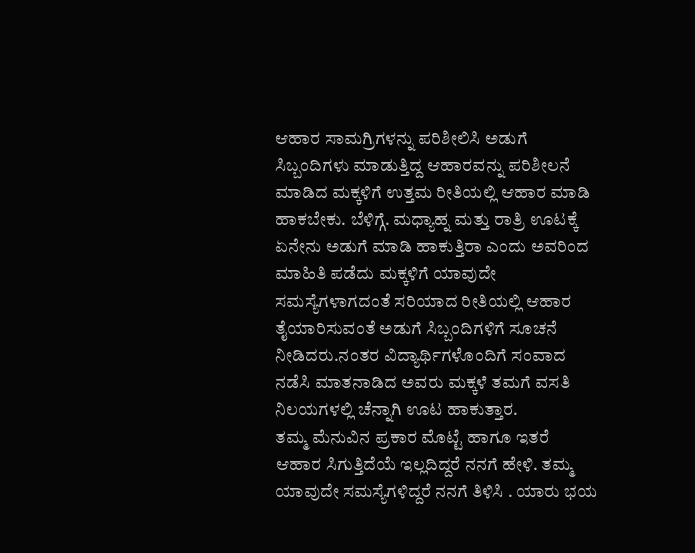ಆಹಾರ ಸಾಮಗ್ರಿಗಳನ್ನು ಪರಿಶೀಲಿಸಿ ಅಡುಗೆ ಸಿಬ್ಬಂದಿಗಳು ಮಾಡುತ್ತಿದ್ದ ಆಹಾರವನ್ನು ಪರಿಶೀಲನೆ ಮಾಡಿದ ಮಕ್ಕಳಿಗೆ ಉತ್ತಮ ರೀತಿಯಲ್ಲಿ ಆಹಾರ ಮಾಡಿ ಹಾಕಬೇಕು. ಬೆಳಿಗ್ಗೆ. ಮಧ್ಯಾಹ್ನ ಮತ್ತು ರಾತ್ರಿ ಊಟಕ್ಕೆ ಏನೇನು ಅಡುಗೆ ಮಾಡಿ ಹಾಕುತ್ತಿರಾ ಎಂದು ಅವರಿಂದ ಮಾಹಿತಿ ‌ಪಡೆದು ಮಕ್ಕಳಿಗೆ ಯಾವುದೇ ಸಮಸ್ಯೆಗಳಾಗದಂತೆ ಸರಿಯಾದ ರೀತಿಯಲ್ಲಿ ಆಹಾರ ತೈಯಾರಿಸುವಂತೆ ಅಡುಗೆ ಸಿಬ್ಬಂದಿಗಳಿಗೆ ಸೂಚನೆ ನೀಡಿದರು.ನಂತರ ‌ವಿದ್ಯಾರ್ಥಿಗಳೊಂದಿಗೆ ಸಂವಾದ ನಡೆಸಿ ಮಾತನಾಡಿದ ಅವರು ಮಕ್ಕಳೆ ತಮಗೆ ವಸತಿ ನಿಲಯಗಳಲ್ಲಿ ಚೆನ್ನಾಗಿ ಊಟ ಹಾಕುತ್ತಾರ. ತಮ್ಮ ‌ಮೆನುವಿನ ಪ್ರಕಾರ ಮೊಟ್ಟೆ ಹಾಗೂ ಇತರೆ ಆಹಾರ ಸಿಗುತ್ತಿದೆಯೆ ಇಲ್ಲದಿದ್ದರೆ ನನಗೆ ಹೇಳಿ. ತಮ್ಮ ಯಾವುದೇ ಸಮಸ್ಯೆಗಳಿದ್ದರೆ ನನಗೆ ತಿಳಿಸಿ . ಯಾರು ಭಯ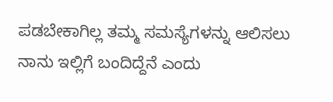ಪಡಬೇಕಾಗಿಲ್ಲ ತಮ್ಮ ಸಮಸ್ಯೆಗಳನ್ನು ಆಲಿಸಲು ನಾನು ಇಲ್ಲಿಗೆ ಬಂದಿದ್ದೆನೆ ಎಂದು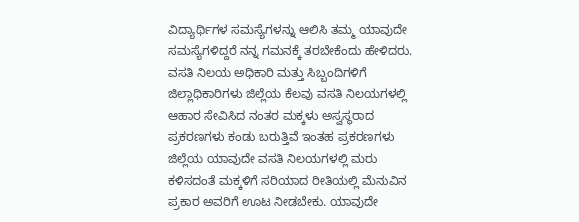ವಿದ್ಯಾರ್ಥಿಗಳ ಸಮಸ್ಯೆಗಳನ್ನು ಆಲಿಸಿ ತಮ್ಮ ಯಾವುದೇ ಸಮಸ್ಯೆಗಳಿದ್ದರೆ ನನ್ನ ಗಮನಕ್ಕೆ ತರಬೇಕೆಂದು ಹೇಳಿದರು. ವಸತಿ ನಿಲಯ ಅಧಿಕಾರಿ ಮತ್ತು ಸಿಬ್ಬಂದಿಗಳಿಗೆ ಜಿಲ್ಲಾಧಿಕಾರಿಗಳು ಜಿಲ್ಲೆಯ ಕೆಲವು ವಸತಿ ನಿಲಯಗಳಲ್ಲಿ ಆಹಾರ ಸೇವಿಸಿದ ನಂತರ ಮಕ್ಕಳು ‌ಅಸ್ವಸ್ಥರಾದ ಪ್ರಕರಣಗಳು ಕಂಡು ಬರುತ್ತಿವೆ ಇಂತಹ ಪ್ರಕರಣಗಳು ಜಿಲ್ಲೆಯ ಯಾವುದೇ ವಸತಿ ನಿಲಯಗಳಲ್ಲಿ ಮರು ಕಳಿಸದಂತೆ ಮಕ್ಕಳಿಗೆ ಸರಿಯಾದ ರೀತಿಯಲ್ಲಿ ಮೆನುವಿನ ಪ್ರಕಾರ ಅವರಿಗೆ ಊಟ ನೀಡಬೇಕು. ಯಾವುದೇ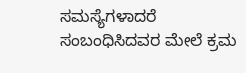ಸಮಸ್ಯೆಗಳಾದರೆ ಸಂಬಂಧಿಸಿದವರ ಮೇಲೆ ಕ್ರಮ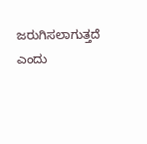ಜರುಗಿಸಲಾಗುತ್ತದೆ ಎಂದು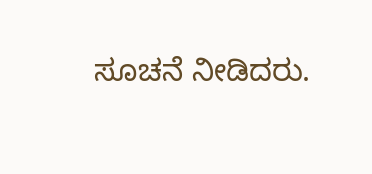ಸೂಚನೆ ನೀಡಿದರು.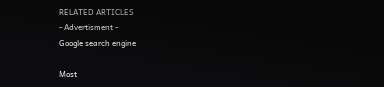RELATED ARTICLES
- Advertisment -
Google search engine

Most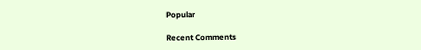Popular

Recent Comments